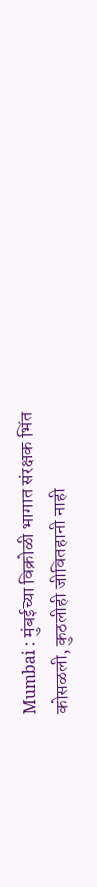Mumbai : मुंबईच्या विक्रोळी भागात संरक्षक भिंत कोसळली, कुठलीही जीवितहानी नाही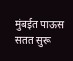मुंबईत पाऊस सतत सुरू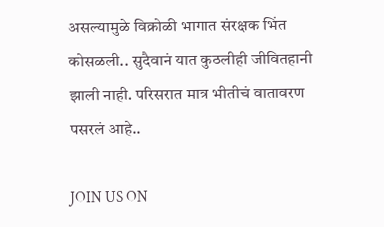असल्यामुळे विक्रोळी भागात संरक्षक भिंत कोसळली.. सुदैवानं यात कुठलीही जीवितहानी झाली नाही. परिसरात मात्र भीतीचं वातावरण पसरलं आहे..

JOIN US ON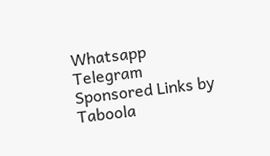Whatsapp
Telegram
Sponsored Links by Taboola